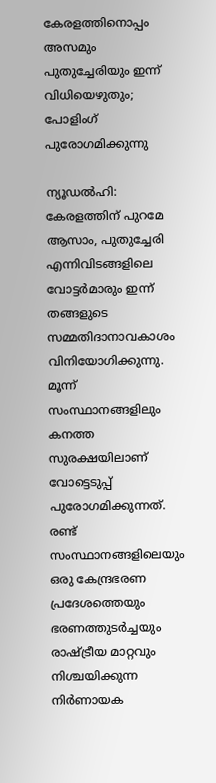കേരളത്തിനൊപ്പം അസമും പുതുച്ചേരിയും ഇന്ന് വിധിയെഴുതും; പോളിംഗ് പുരോഗമിക്കുന്നു

ന്യൂഡൽഹി: കേരളത്തിന് പുറമേ ആസാം, പുതുച്ചേരി എന്നിവിടങ്ങളിലെ വോട്ടർമാരും ഇന്ന് തങ്ങളുടെ സമ്മതിദാനാവകാശം വിനിയോഗിക്കുന്നു. മൂന്ന് സംസ്ഥാനങ്ങളിലും കനത്ത സുരക്ഷയിലാണ് വോട്ടെടുപ്പ് പുരോഗമിക്കുന്നത്. രണ്ട് സംസ്ഥാനങ്ങളിലെയും ഒരു കേന്ദ്രഭരണ പ്രദേശത്തെയും ഭരണത്തുടർച്ചയും രാഷ്ട്രീയ മാറ്റവും നിശ്ചയിക്കുന്ന നിർണായക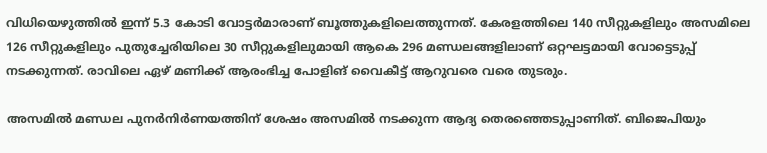വിധിയെഴുത്തിൽ ഇന്ന് 5.3 കോടി വോട്ടർമാരാണ് ബൂത്തുകളിലെത്തുന്നത്. കേരളത്തിലെ 140 സീറ്റുകളിലും അസമിലെ 126 സീറ്റുകളിലും പുതുച്ചേരിയിലെ 30 സീറ്റുകളിലുമായി ആകെ 296 മണ്ഡലങ്ങളിലാണ് ഒറ്റഘട്ടമായി വോട്ടെടുപ്പ് നടക്കുന്നത്. രാവിലെ ഏഴ് മണിക്ക് ആരംഭിച്ച പോളിങ് വൈകീട്ട് ആറുവരെ വരെ തുടരും.

അസമില്‍ മണ്ഡല പുനർനിർണയത്തിന് ശേഷം അസമിൽ നടക്കുന്ന ആദ്യ തെരഞ്ഞെടുപ്പാണിത്. ബിജെപിയും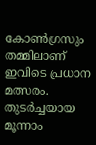കോൺഗ്രസും തമ്മിലാണ് ഇവിടെ പ്രധാന മത്സരം. തുടർച്ചയായ മൂന്നാം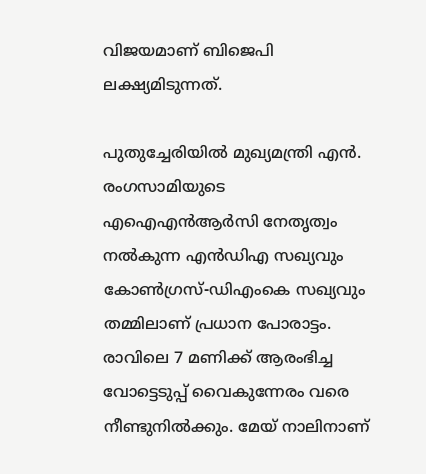വിജയമാണ് ബിജെപി ലക്ഷ്യമിടുന്നത്.

പുതുച്ചേരിയിൽ മുഖ്യമന്ത്രി എൻ. രംഗസാമിയുടെ എഐഎൻആർസി നേതൃത്വം നൽകുന്ന എൻഡിഎ സഖ്യവും കോൺഗ്രസ്-ഡിഎംകെ സഖ്യവും തമ്മിലാണ് പ്രധാന പോരാട്ടം. രാവിലെ 7 മണിക്ക് ആരംഭിച്ച വോട്ടെടുപ്പ് വൈകുന്നേരം വരെ നീണ്ടുനിൽക്കും. മേയ് നാലിനാണ്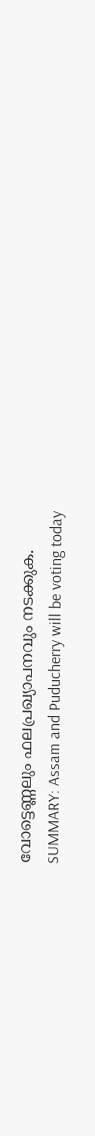വോട്ടെണ്ണലും ഫലപ്രഖ്യാപനവും നടക്കുക.
SUMMARY: Assam and Puducherry will be voting today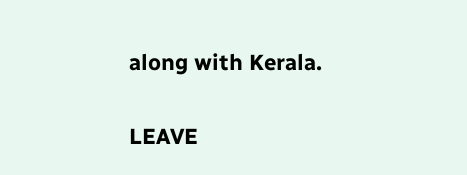along with Kerala.

LEAVE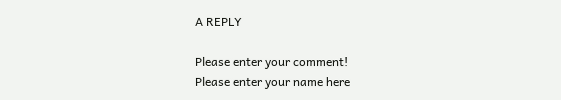A REPLY

Please enter your comment!
Please enter your name here